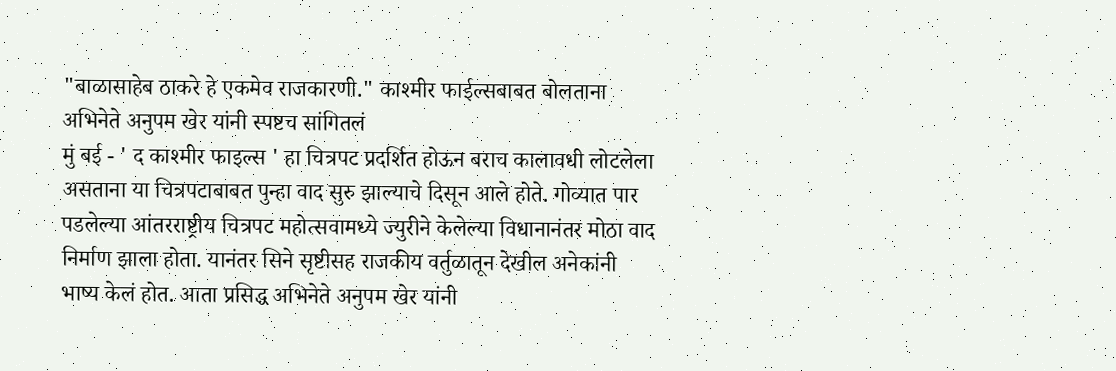"बाळासाहेब ठाकरे हे एकमेव राजकारणी." काश्मीर फाईल्सबाबत बोलताना अभिनेते अनुपम खेर यांनी स्पष्टच सांगितलं
मुं बई - ' द काश्मीर फाइल्स ' हा चित्रपट प्रदर्शित होऊन बराच कालावधी लोटलेला असताना या चित्रपटाबाबत पुन्हा वाद सुरु झाल्याचे दिसून आले होते. गोव्यात पार पडलेल्या आंतरराष्ट्रीय चित्रपट महोत्सवामध्ये ज्युरीने केलेल्या विधानानंतर मोठा वाद निर्माण झाला होता. यानंतर सिने सृष्टीसह राजकीय वर्तुळातून देखील अनेकांनी भाष्य केलं होत. आता प्रसिद्ध अभिनेते अनुपम खेर यांनी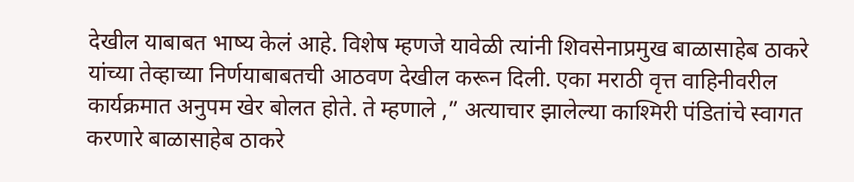देखील याबाबत भाष्य केलं आहे. विशेष म्हणजे यावेळी त्यांनी शिवसेनाप्रमुख बाळासाहेब ठाकरे यांच्या तेव्हाच्या निर्णयाबाबतची आठवण देखील करून दिली. एका मराठी वृत्त वाहिनीवरील कार्यक्रमात अनुपम खेर बोलत होते. ते म्हणाले ,” अत्याचार झालेल्या काश्मिरी पंडितांचे स्वागत करणारे बाळासाहेब ठाकरे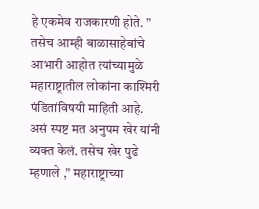हे एकमेव राजकारणी होते. ” तसेच आम्ही बाळासाहेबांचे आभारी आहोत त्यांच्यामुळे महाराष्ट्रातील लोकांना काश्मिरी पंडितांविषयी माहिती आहे. असं स्पष्ट मत अनुपम खेर यांनी व्यक्त केलं. तसेच खेर पुढे म्हणाले ,” महाराष्ट्राच्या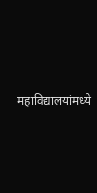महाविद्यालयांमध्ये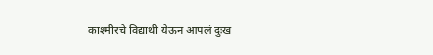काश्मीरचे विद्याथी येऊन आपलं दुःख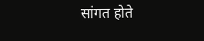सांगत होते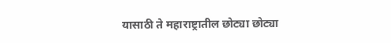यासाठी ते महाराष्ट्रातील छोट्या छोट्या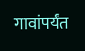गावांपर्यंत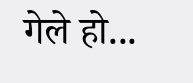गेले हो...